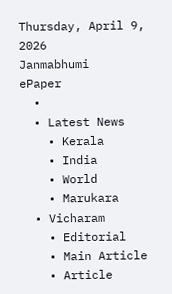Thursday, April 9, 2026
Janmabhumi
ePaper
  •
  • Latest News
    • Kerala
    • India
    • World
    • Marukara
  • Vicharam
    • Editorial
    • Main Article
    • Article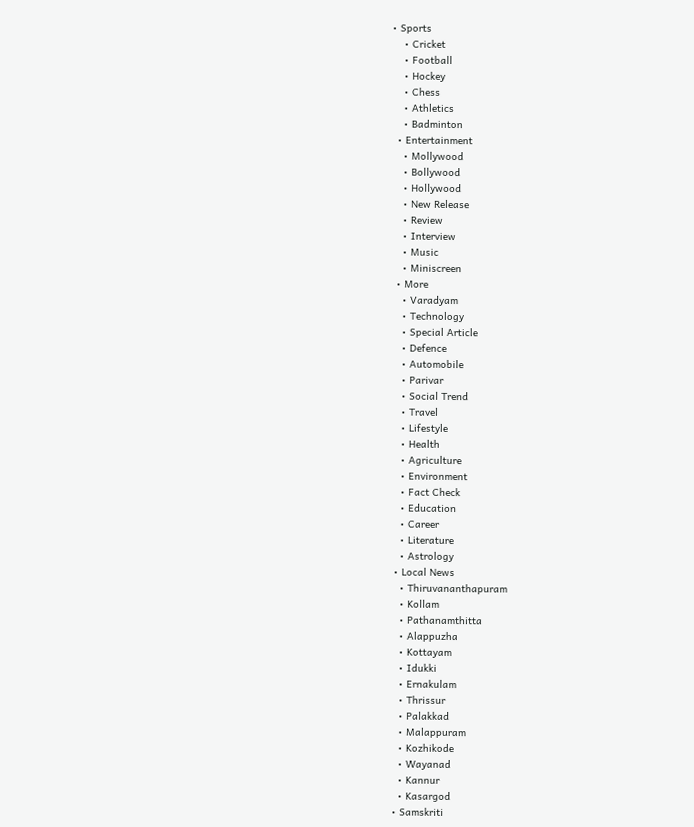• Sports
    • Cricket
    • Football
    • Hockey
    • Chess
    • Athletics
    • Badminton
  • Entertainment
    • Mollywood
    • Bollywood
    • Hollywood
    • New Release
    • Review
    • Interview
    • Music
    • Miniscreen
  • More
    • Varadyam
    • Technology
    • Special Article
    • Defence
    • Automobile
    • Parivar
    • Social Trend
    • Travel
    • Lifestyle
    • Health
    • Agriculture
    • Environment
    • Fact Check
    • Education
    • Career
    • Literature
    • Astrology
  • Local News
    • Thiruvananthapuram
    • Kollam
    • Pathanamthitta
    • Alappuzha
    • Kottayam
    • Idukki
    • Ernakulam
    • Thrissur
    • Palakkad
    • Malappuram
    • Kozhikode
    • Wayanad
    • Kannur
    • Kasargod
  • Samskriti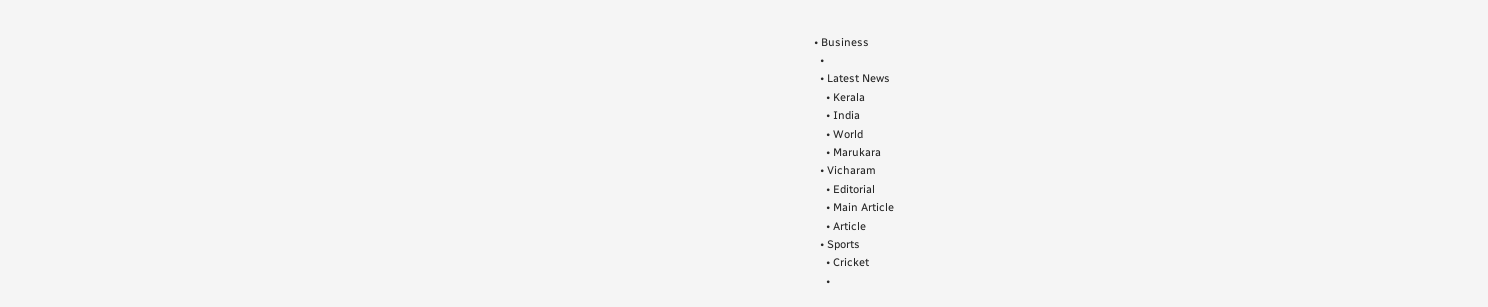• Business
  •
  • Latest News
    • Kerala
    • India
    • World
    • Marukara
  • Vicharam
    • Editorial
    • Main Article
    • Article
  • Sports
    • Cricket
    •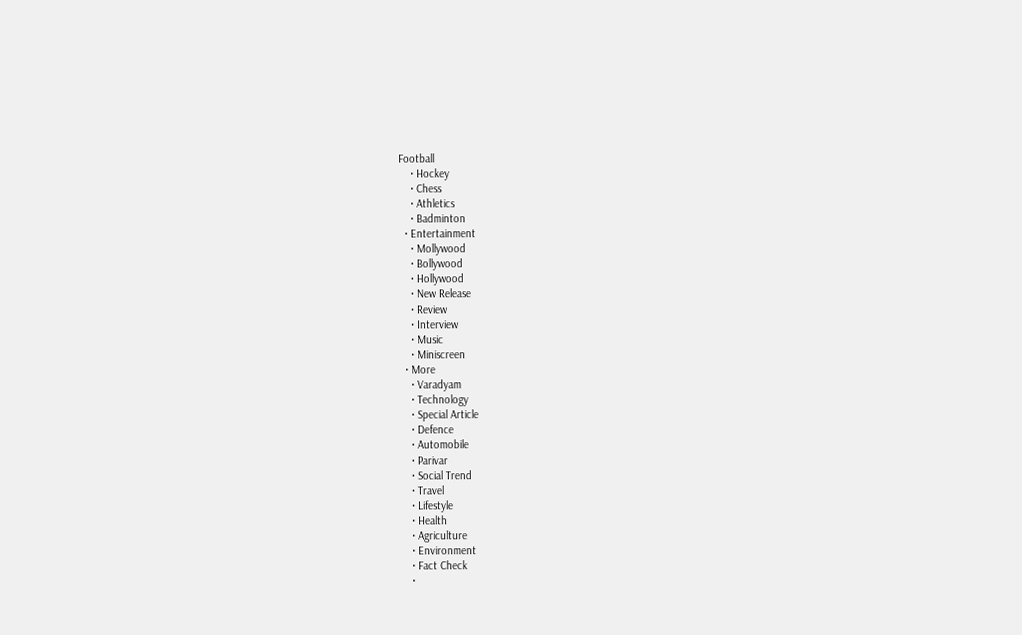Football
    • Hockey
    • Chess
    • Athletics
    • Badminton
  • Entertainment
    • Mollywood
    • Bollywood
    • Hollywood
    • New Release
    • Review
    • Interview
    • Music
    • Miniscreen
  • More
    • Varadyam
    • Technology
    • Special Article
    • Defence
    • Automobile
    • Parivar
    • Social Trend
    • Travel
    • Lifestyle
    • Health
    • Agriculture
    • Environment
    • Fact Check
    •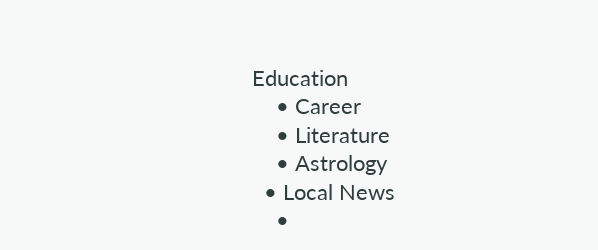Education
    • Career
    • Literature
    • Astrology
  • Local News
    •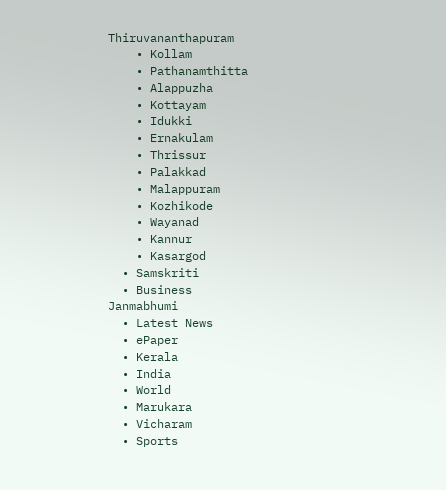Thiruvananthapuram
    • Kollam
    • Pathanamthitta
    • Alappuzha
    • Kottayam
    • Idukki
    • Ernakulam
    • Thrissur
    • Palakkad
    • Malappuram
    • Kozhikode
    • Wayanad
    • Kannur
    • Kasargod
  • Samskriti
  • Business
Janmabhumi
  • Latest News
  • ePaper
  • Kerala
  • India
  • World
  • Marukara
  • Vicharam
  • Sports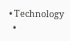• Technology
  •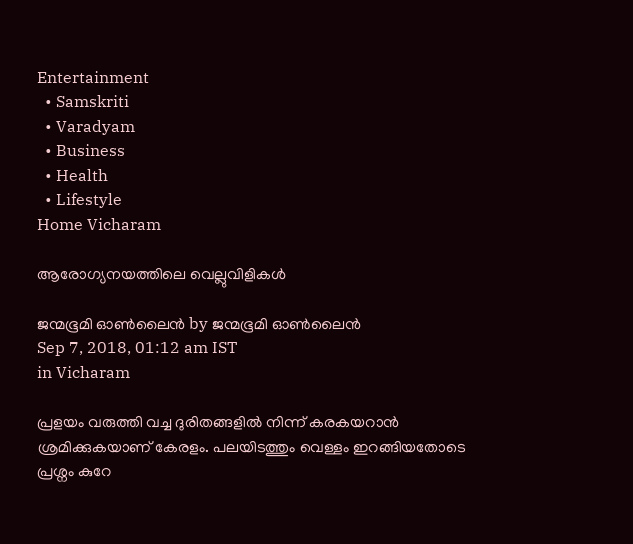Entertainment
  • Samskriti
  • Varadyam
  • Business
  • Health
  • Lifestyle
Home Vicharam

ആരോഗ്യനയത്തിലെ വെല്ലുവിളികള്‍

ജന്മഭൂമി ഓണ്‍ലൈന്‍ by ജന്മഭൂമി ഓണ്‍ലൈന്‍
Sep 7, 2018, 01:12 am IST
in Vicharam

പ്രളയം വരുത്തി വച്ച ദുരിതങ്ങളില്‍ നിന്ന് കരകയറാന്‍ ശ്രമിക്കുകയാണ് കേരളം. പലയിടത്തും വെള്ളം ഇറങ്ങിയതോടെ പ്രശ്നം കുറേ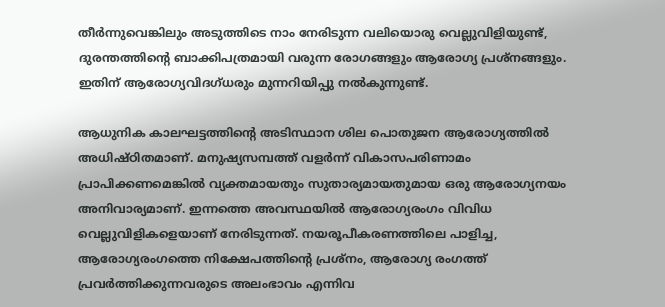തീര്‍ന്നുവെങ്കിലും അടുത്തിടെ നാം നേരിടുന്ന വലിയൊരു വെല്ലുവിളിയുണ്ട്, ദുരന്തത്തിന്റെ ബാക്കിപത്രമായി വരുന്ന രോഗങ്ങളും ആരോഗ്യ പ്രശ്നങ്ങളും. ഇതിന് ആരോഗ്യവിദഗ്ധരും മുന്നറിയിപ്പു നല്‍കുന്നുണ്ട്.

ആധുനിക കാലഘട്ടത്തിന്റെ അടിസ്ഥാന ശില പൊതുജന ആരോഗ്യത്തില്‍ അധിഷ്ഠിതമാണ്. മനുഷ്യസമ്പത്ത് വളര്‍ന്ന് വികാസപരിണാമം പ്രാപിക്കണമെങ്കില്‍ വ്യക്തമായതും സുതാര്യമായതുമായ ഒരു ആരോഗ്യനയം അനിവാര്യമാണ്. ഇന്നത്തെ അവസ്ഥയില്‍ ആരോഗ്യരംഗം വിവിധ വെല്ലുവിളികളെയാണ് നേരിടുന്നത്. നയരൂപീകരണത്തിലെ പാളിച്ച, ആരോഗ്യരംഗത്തെ നിക്ഷേപത്തിന്റെ പ്രശ്‌നം, ആരോഗ്യ രംഗത്ത് പ്രവര്‍ത്തിക്കുന്നവരുടെ അലംഭാവം എന്നിവ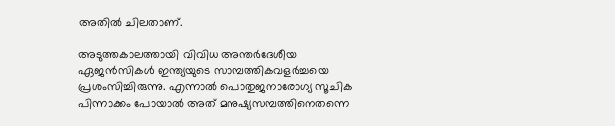അതില്‍ ചിലതാണ്.

അടുത്തകാലത്തായി വിവിധ അന്തര്‍ദേശീയ ഏജന്‍സികള്‍ ഇന്ത്യയുടെ സാമ്പത്തികവളര്‍ച്ചയെ പ്രശംസിച്ചിരുന്നു. എന്നാല്‍ പൊതുജനാരോഗ്യ സൂചിക പിന്നാക്കം പോയാല്‍ അത് മനുഷ്യസമ്പത്തിനെതന്നെ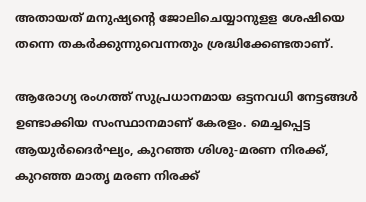അതായത് മനുഷ്യന്റെ ജോലിചെയ്യാനുളള ശേഷിയെ തന്നെ തകര്‍ക്കുന്നുവെന്നതും ശ്രദ്ധിക്കേണ്ടതാണ്.

ആരോഗ്യ രംഗത്ത് സുപ്രധാനമായ ഒട്ടനവധി നേട്ടങ്ങള്‍ ഉണ്ടാക്കിയ സംസ്ഥാനമാണ് കേരളം. മെച്ചപ്പെട്ട ആയുര്‍ദൈര്‍ഘ്യം, കുറഞ്ഞ ശിശു-മരണ നിരക്ക്, കുറഞ്ഞ മാതൃ മരണ നിരക്ക്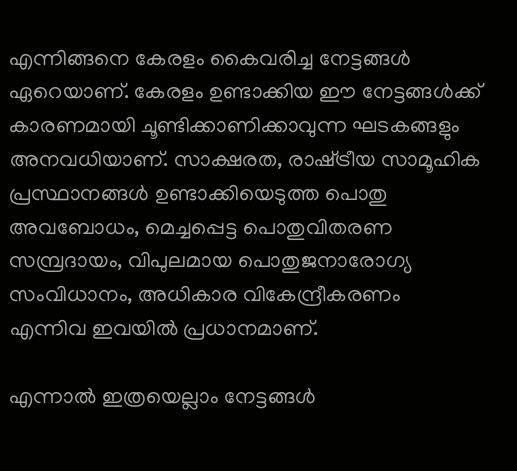എന്നിങ്ങനെ കേരളം കൈവരിച്ച നേട്ടങ്ങള്‍ ഏറെയാണ്. കേരളം ഉണ്ടാക്കിയ ഈ നേട്ടങ്ങള്‍ക്ക് കാരണമായി ചൂണ്ടിക്കാണിക്കാവുന്ന ഘടകങ്ങളും അനവധിയാണ്. സാക്ഷരത, രാഷ്‌ട്രീയ സാമൂഹിക പ്രസ്ഥാനങ്ങള്‍ ഉണ്ടാക്കിയെടുത്ത പൊതു അവബോധം, മെച്ചപ്പെട്ട പൊതുവിതരണ സമ്പ്രദായം, വിപുലമായ പൊതുജനാരോഗ്യ സംവിധാനം, അധികാര വികേന്ദ്രീകരണം എന്നിവ ഇവയില്‍ പ്രധാനമാണ്.

എന്നാല്‍ ഇത്രയെല്ലാം നേട്ടങ്ങള്‍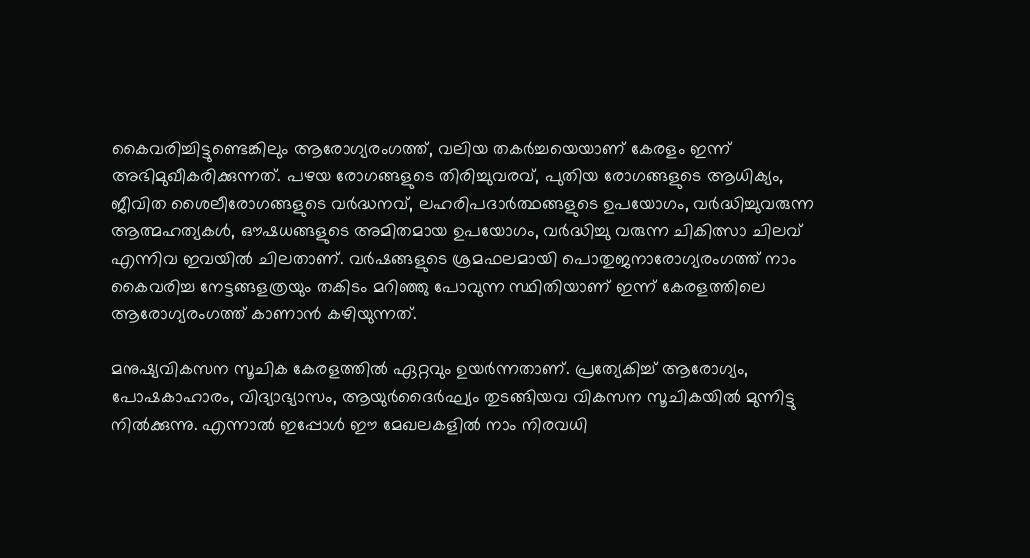കൈവരിച്ചിട്ടുണ്ടെങ്കിലും ആരോഗ്യരംഗത്ത്, വലിയ തകര്‍ച്ചയെയാണ് കേരളം ഇന്ന് അഭിമുഖീകരിക്കുന്നത്. പഴയ രോഗങ്ങളുടെ തിരിച്ചുവരവ്, പുതിയ രോഗങ്ങളുടെ ആധിക്യം, ജീവിത ശൈലീരോഗങ്ങളുടെ വര്‍ദ്ധനവ്, ലഹരിപദാര്‍ത്ഥങ്ങളുടെ ഉപയോഗം, വര്‍ദ്ധിച്ചുവരുന്ന ആത്മഹത്യകള്‍, ഔഷധങ്ങളുടെ അമിതമായ ഉപയോഗം, വര്‍ദ്ധിച്ചു വരുന്ന ചികിത്സാ ചിലവ് എന്നിവ ഇവയില്‍ ചിലതാണ്. വര്‍ഷങ്ങളുടെ ശ്രമഫലമായി പൊതുജനാരോഗ്യരംഗത്ത് നാം കൈവരിച്ച നേട്ടങ്ങളത്രയും തകിടം മറിഞ്ഞു പോവുന്ന സ്ഥിതിയാണ് ഇന്ന് കേരളത്തിലെ ആരോഗ്യരംഗത്ത് കാണാന്‍ കഴിയുന്നത്.

മനുഷ്യവികസന സൂചിക കേരളത്തില്‍ ഏറ്റവും ഉയര്‍ന്നതാണ്. പ്രത്യേകിച്ച് ആരോഗ്യം, പോഷകാഹാരം, വിദ്യാഭ്യാസം, ആയുര്‍ദൈര്‍ഘ്യം തുടങ്ങിയവ വികസന സൂചികയില്‍ മുന്നിട്ടു നില്‍ക്കുന്നു. എന്നാല്‍ ഇപ്പോള്‍ ഈ മേഖലകളില്‍ നാം നിരവധി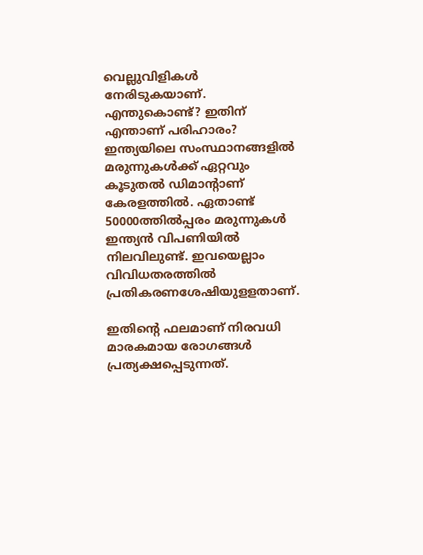വെല്ലുവിളികള്‍ നേരിടുകയാണ്. എന്തുകൊണ്ട്? ഇതിന് എന്താണ് പരിഹാരം? ഇന്ത്യയിലെ സംസ്ഥാനങ്ങളില്‍ മരുന്നുകള്‍ക്ക് ഏറ്റവും കൂടുതല്‍ ഡിമാന്റാണ് കേരളത്തില്‍. ഏതാണ്ട് 50000ത്തില്‍പ്പരം മരുന്നുകള്‍ ഇന്ത്യന്‍ വിപണിയില്‍ നിലവിലുണ്ട്. ഇവയെല്ലാം വിവിധതരത്തില്‍ പ്രതികരണശേഷിയുളളതാണ്.

ഇതിന്റെ ഫലമാണ് നിരവധി മാരകമായ രോഗങ്ങള്‍ പ്രത്യക്ഷപ്പെടുന്നത്.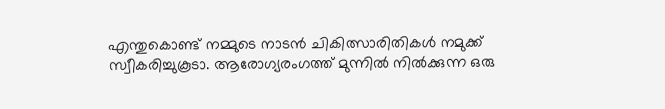എന്തുകൊണ്ട് നമ്മുടെ നാടന്‍ ചികിത്സാരിതികള്‍ നമുക്ക് സ്വീകരിച്ചുകൂടാ. ആരോഗ്യരംഗത്ത് മുന്നില്‍ നില്‍ക്കുന്ന ഒരു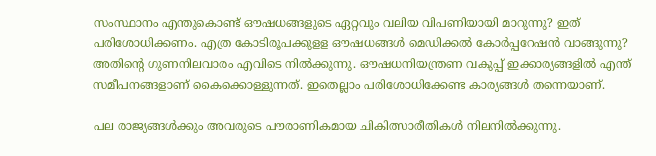സംസ്ഥാനം എന്തുകൊണ്ട് ഔഷധങ്ങളുടെ ഏറ്റവും വലിയ വിപണിയായി മാറുന്നു? ഇത് പരിശോധിക്കണം. എത്ര കോടിരൂപക്കുളള ഔഷധങ്ങള്‍ മെഡിക്കല്‍ കോര്‍പ്പറേഷന്‍ വാങ്ങുന്നു? അതിന്റെ ഗുണനിലവാരം എവിടെ നില്‍ക്കുന്നു. ഔഷധനിയന്ത്രണ വകുപ്പ് ഇക്കാര്യങ്ങളില്‍ എന്ത് സമീപനങ്ങളാണ് കൈക്കൊള്ളുന്നത്. ഇതെല്ലാം പരിശോധിക്കേണ്ട കാര്യങ്ങള്‍ തന്നെയാണ്.

പല രാജ്യങ്ങള്‍ക്കും അവരുടെ പൗരാണികമായ ചികിത്സാരീതികള്‍ നിലനില്‍ക്കുന്നു.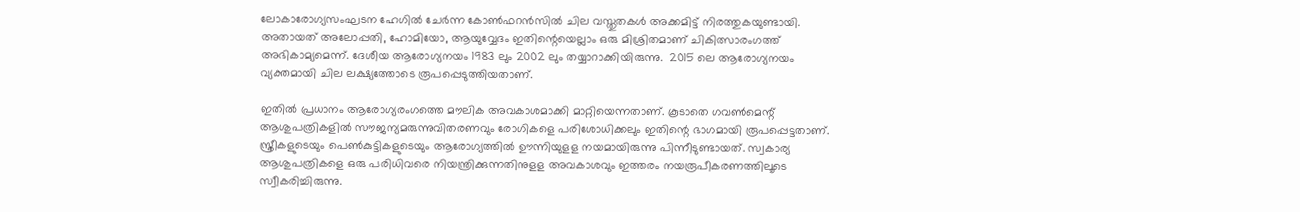ലോകാരോഗ്യസംഘടന ഹേഗില്‍ ചേര്‍ന്ന കോണ്‍ഫറന്‍സില്‍ ചില വസ്തുതകള്‍ അക്കമിട്ട് നിരത്തുകയുണ്ടായി. അതായത് അലോപ്പതി, ഹോമിയോ, ആയുവ്വേദം ഇതിന്റെയെല്ലാം ഒരു മിശ്രിതമാണ് ചികിത്സാരംഗത്ത് അഭികാമ്യമെന്ന്. ദേശീയ ആരോഗ്യനയം 1983 ലും 2002 ലും തയ്യാറാക്കിയിരുന്നു.  2015 ലെ ആരോഗ്യനയം വ്യക്തമായി ചില ലക്ഷ്യത്തോടെ രൂപപ്പെടുത്തിയതാണ്.

ഇതില്‍ പ്രധാനം ആരോഗ്യരംഗത്തെ മൗലിക അവകാശമാക്കി മാറ്റിയെന്നതാണ്. കൂടാതെ ഗവണ്‍മെന്റ് ആശുപത്രികളില്‍ സൗജന്യമരുന്നുവിതരണവും രോഗികളെ പരിശോധിക്കലും ഇതിന്റെ ഭാഗമായി രൂപപ്പെട്ടതാണ്. സ്ത്രീകളുടെയും പെണ്‍കുട്ടികളുടെയും ആരോഗ്യത്തില്‍ ഊന്നിയുളള നയമായിരുന്നു പിന്നീടുണ്ടായത്. സ്വകാര്യ ആശുപത്രികളെ ഒരു പരിധിവരെ നിയന്ത്രിക്കുന്നതിനുളള അവകാശവും ഇത്തരം നയരൂപീകരണത്തിലൂടെ സ്വീകരിച്ചിരുന്നു.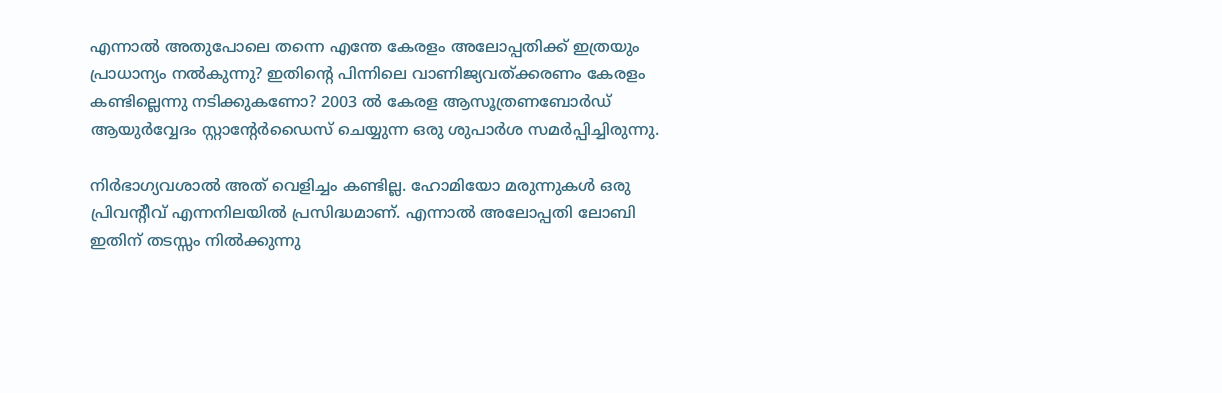എന്നാല്‍ അതുപോലെ തന്നെ എന്തേ കേരളം അലോപ്പതിക്ക് ഇത്രയും പ്രാധാന്യം നല്‍കുന്നു? ഇതിന്റെ പിന്നിലെ വാണിജ്യവത്ക്കരണം കേരളം കണ്ടില്ലെന്നു നടിക്കുകണോ? 2003 ല്‍ കേരള ആസൂത്രണബോര്‍ഡ് ആയുര്‍വ്വേദം സ്റ്റാന്റേര്‍ഡൈസ് ചെയ്യുന്ന ഒരു ശുപാര്‍ശ സമര്‍പ്പിച്ചിരുന്നു.

നിര്‍ഭാഗ്യവശാല്‍ അത് വെളിച്ചം കണ്ടില്ല. ഹോമിയോ മരുന്നുകള്‍ ഒരു പ്രിവന്റീവ് എന്നനിലയില്‍ പ്രസിദ്ധമാണ്. എന്നാല്‍ അലോപ്പതി ലോബി ഇതിന് തടസ്സം നില്‍ക്കുന്നു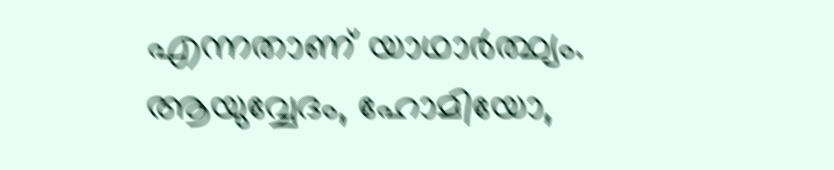എന്നതാണ് യാഥാര്‍ത്ഥ്യം. ആയുവ്വേദം, ഹോമിയോ,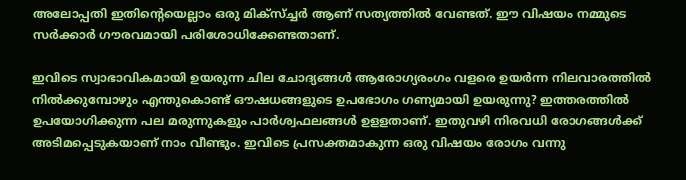അലോപ്പതി ഇതിന്റെയെല്ലാം ഒരു മിക്‌സ്ച്ചര്‍ ആണ് സത്യത്തില്‍ വേണ്ടത്. ഈ വിഷയം നമ്മുടെ സര്‍ക്കാര്‍ ഗൗരവമായി പരിശോധിക്കേണ്ടതാണ്.

ഇവിടെ സ്വാഭാവികമായി ഉയരുന്ന ചില ചോദ്യങ്ങള്‍ ആരോഗ്യരംഗം വളരെ ഉയര്‍ന്ന നിലവാരത്തില്‍ നില്‍ക്കുമ്പോഴും എന്തുകൊണ്ട് ഔഷധങ്ങളുടെ ഉപഭോഗം ഗണ്യമായി ഉയരുന്നു? ഇത്തരത്തില്‍ ഉപയോഗിക്കുന്ന പല മരുന്നുകളും പാര്‍ശ്വഫലങ്ങള്‍ ഉളളതാണ്. ഇതുവഴി നിരവധി രോഗങ്ങള്‍ക്ക് അടിമപ്പെടുകയാണ് നാം വീണ്ടും. ഇവിടെ പ്രസക്തമാകുന്ന ഒരു വിഷയം രോഗം വന്നു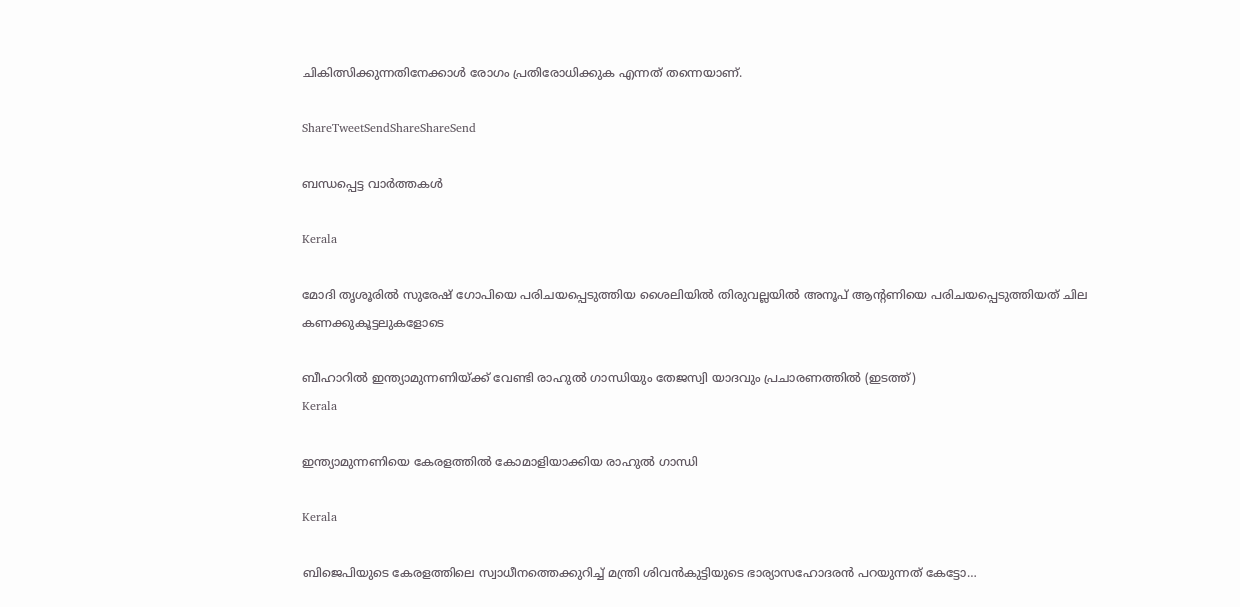ചികിത്സിക്കുന്നതിനേക്കാള്‍ രോഗം പ്രതിരോധിക്കുക എന്നത് തന്നെയാണ്.

ShareTweetSendShareShareSend

ബന്ധപ്പെട്ട വാര്‍ത്തകള്‍

Kerala

മോദി തൃശൂരില്‍ സുരേഷ് ഗോപിയെ പരിചയപ്പെടുത്തിയ ശൈലിയില്‍ തിരുവല്ലയില്‍ അനൂപ് ആന്‍റണിയെ പരിചയപ്പെടുത്തിയത് ചില കണക്കുകൂട്ടലുകളോടെ

ബീഹാറില്‍ ഇന്ത്യാമുന്നണിയ്ക്ക് വേണ്ടി രാഹുല്‍ ഗാന്ധിയും തേജസ്വി യാദവും പ്രചാരണത്തില്‍ (ഇടത്ത്)
Kerala

ഇന്ത്യാമുന്നണിയെ കേരളത്തില്‍ കോമാളിയാക്കിയ രാഹുല്‍ ഗാന്ധി

Kerala

ബിജെപിയുടെ കേരളത്തിലെ സ്വാധീനത്തെക്കുറിച്ച് മന്ത്രി ശിവന്‍കുട്ടിയുടെ ഭാര്യാസഹോദരന്‍ പറയുന്നത് കേട്ടോ…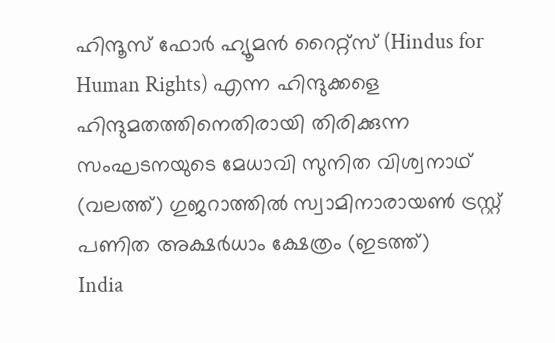ഹിന്ദൂസ് ഫോര്‍ ഹ്യൂമന്‍ റൈറ്റ്സ് (Hindus for Human Rights) എന്ന ഹിന്ദുക്കളെ ഹിന്ദുമതത്തിനെതിരായി തിരിക്കുന്ന സംഘടനയുടെ മേധാവി സുനിത വിശ്വനാഥ് (വലത്ത്) ഗുജറാത്തില്‍ സ്വാമിനാരായണ്‍ ട്രസ്റ്റ് പണിത അക്ഷര്‍ധാം ക്ഷേത്രം (ഇടത്ത്)
India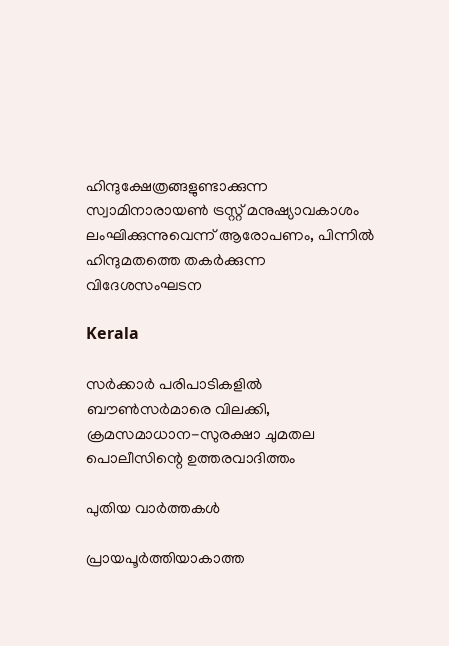ഹിന്ദുക്ഷേത്രങ്ങളുണ്ടാക്കുന്ന സ്വാമിനാരായണ്‍ ട്രസ്റ്റ് മനുഷ്യാവകാശം ലംഘിക്കുന്നുവെന്ന് ആരോപണം, പിന്നില്‍ ഹിന്ദുമതത്തെ തകര്‍ക്കുന്ന വിദേശസംഘടന

Kerala

സര്‍ക്കാര്‍ പരിപാടികളില്‍ ബൗണ്‍സര്‍മാരെ വിലക്കി, ക്രമസമാധാന-സുരക്ഷാ ചുമതല പൊലീസിന്റെ ഉത്തരവാദിത്തം

പുതിയ വാര്‍ത്തകള്‍

പ്രായപൂര്‍ത്തിയാകാത്ത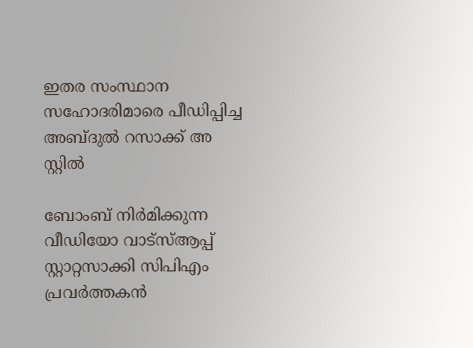ഇതര സംസ്ഥാന സഹോദരിമാരെ പീഡിപ്പിച്ച അബ്ദുല്‍ റസാക്ക് അ സ്റ്റില്‍

ബോംബ് നിര്‍മിക്കുന്ന വീഡിയോ വാട്‌സ്ആപ്പ് സ്റ്റാറ്റസാക്കി സിപിഎം പ്രവര്‍ത്തകന്‍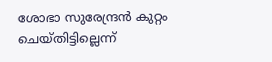ശോഭാ സുരേന്ദ്രന്‍ കുറ്റം ചെയ്തിട്ടില്ലെന്ന്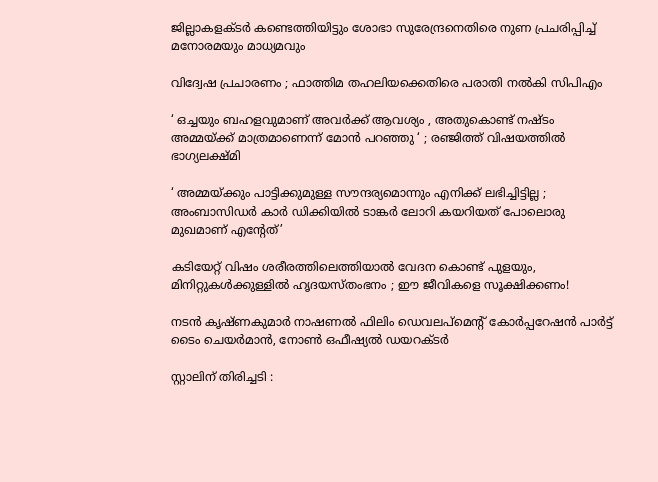ജില്ലാകളക്ടര്‍ കണ്ടെത്തിയിട്ടും ശോഭാ സുരേന്ദ്രനെതിരെ നുണ പ്രചരിപ്പിച്ച് മനോരമയും മാധ്യമവും

വിദ്വേഷ പ്രചാരണം ; ഫാത്തിമ തഹലിയക്കെതിരെ പരാതി നല്‍കി സിപിഎം

‘ ഒച്ചയും ബഹളവുമാണ് അവർക്ക് ആവശ്യം , അതുകൊണ്ട് നഷ്ടം അമ്മയ്‌ക്ക് മാത്രമാണെന്ന് മോൻ പറഞ്ഞു ‘ ; രഞ്ജിത്ത് വിഷയത്തിൽ ഭാഗ്യലക്ഷ്മി

‘ അമ്മയ്‌ക്കും പാട്ടിക്കുമുള്ള സൗന്ദര്യമൊന്നും എനിക്ക് ലഭിച്ചിട്ടില്ല ; അംബാസിഡർ‌ കാർ ഡിക്കിയിൽ ടാങ്കർ ലോറി കയറിയത് പോലൊരു മുഖമാണ് എന്റേത്’

കടിയേറ്റ് വിഷം ശരീരത്തിലെത്തിയാൽ വേദന കൊണ്ട് പുളയും, മിനിറ്റുകൾക്കുള്ളിൽ ഹൃദയസ്തംഭനം ; ഈ ജീവികളെ സൂക്ഷിക്കണം!

നടന്‍ കൃഷ്ണകുമാര്‍ നാഷണല്‍ ഫിലിം ഡെവലപ്മെന്റ് കോര്‍പ്പറേഷന്‍ പാര്‍ട്ട് ടൈം ചെയര്‍മാന്‍, നോണ്‍ ഒഫീഷ്യല്‍ ഡയറക്ടര്‍

സ്റ്റാലിന് തിരിച്ചടി :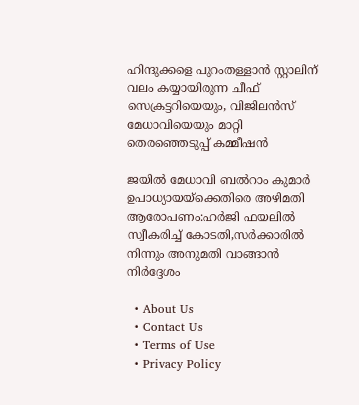ഹിന്ദുക്കളെ പുറംതള്ളാൻ സ്റ്റാലിന് വലം കയ്യായിരുന്ന ചീഫ് സെക്രട്ടറിയെയും, വിജിലൻസ് മേധാവിയെയും മാറ്റി തെരഞ്ഞെടുപ്പ് കമ്മീഷൻ

ജയില്‍ മേധാവി ബല്‍റാം കുമാര്‍ ഉപാധ്യായയ്‌ക്കെതിരെ അഴിമതി ആരോപണം:ഹര്‍ജി ഫയലില്‍ സ്വീകരിച്ച് കോടതി,സര്‍ക്കാരില്‍ നിന്നും അനുമതി വാങ്ങാന്‍ നിര്‍ദ്ദേശം

  • About Us
  • Contact Us
  • Terms of Use
  • Privacy Policy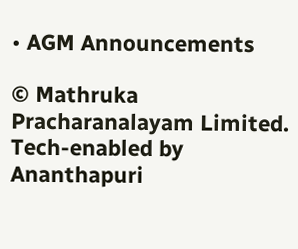• AGM Announcements

© Mathruka Pracharanalayam Limited.
Tech-enabled by Ananthapuri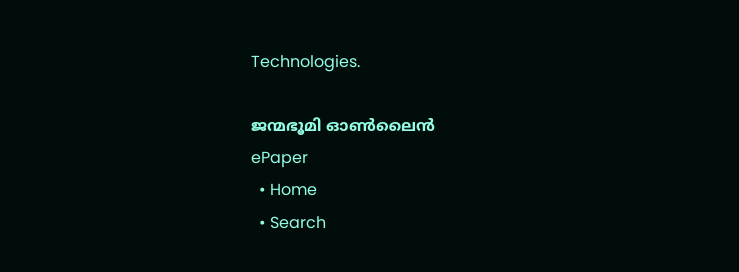Technologies.

ജന്മഭൂമി ഓണ്‍ലൈന്‍
ePaper
  • Home
  • Search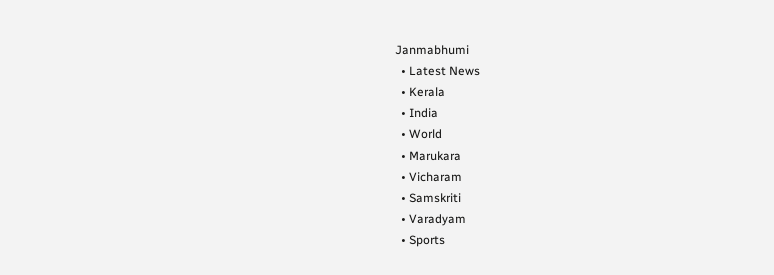Janmabhumi
  • Latest News
  • Kerala
  • India
  • World
  • Marukara
  • Vicharam
  • Samskriti
  • Varadyam
  • Sports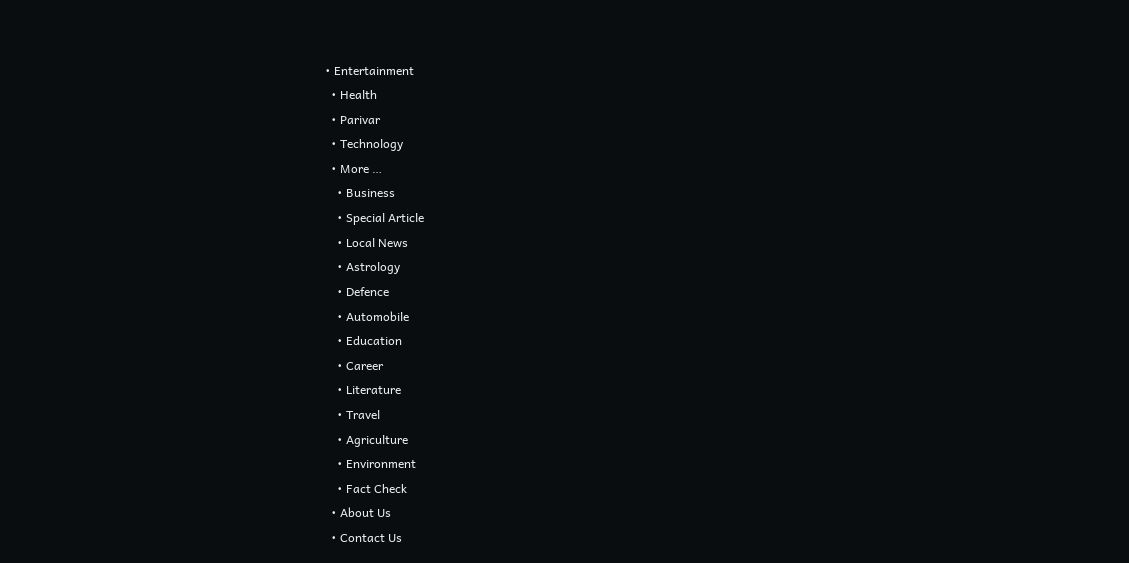• Entertainment
  • Health
  • Parivar
  • Technology
  • More …
    • Business
    • Special Article
    • Local News
    • Astrology
    • Defence
    • Automobile
    • Education
    • Career
    • Literature
    • Travel
    • Agriculture
    • Environment
    • Fact Check
  • About Us
  • Contact Us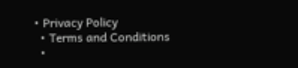• Privacy Policy
  • Terms and Conditions
  •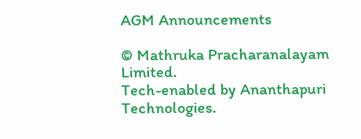AGM Announcements

© Mathruka Pracharanalayam Limited.
Tech-enabled by Ananthapuri Technologies.